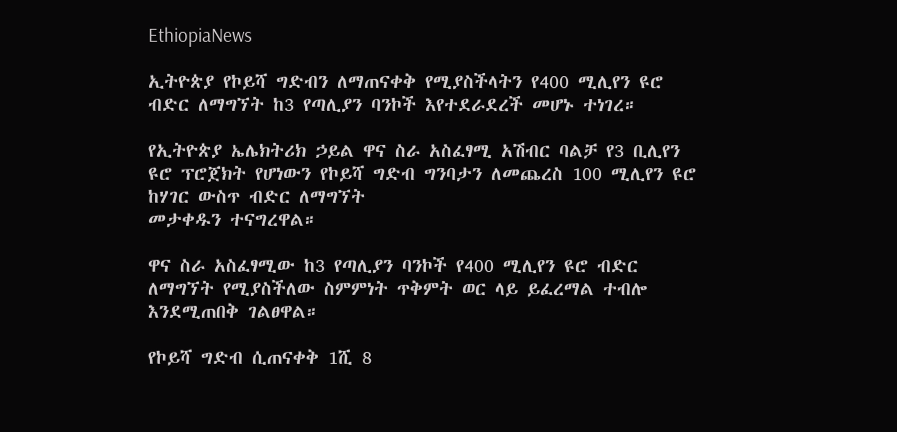EthiopiaNews

ኢትዮጵያ የኮይሻ ግድብን ለማጠናቀቅ የሚያስችላትን የ400 ሚሊየን ዩሮ ብድር ለማግኘት ከ3 የጣሊያን ባንኮች እየተደራደረች መሆኑ ተነገረ።

የኢትዮጵያ ኤሌክትሪክ ኃይል ዋና ስራ አስፈፃሚ አሽብር ባልቻ የ3 ቢሊየን ዩሮ ፕሮጀክት የሆነውን የኮይሻ ግድብ ግንባታን ለመጨረስ 100 ሚሊየን ዩሮ ከሃገር ውስጥ ብድር ለማግኘት
መታቀዱን ተናግረዋል።

ዋና ስራ አስፈፃሚው ከ3 የጣሊያን ባንኮች የ400 ሚሊየን ዩሮ ብድር ለማግኘት የሚያስችለው ስምምነት ጥቅምት ወር ላይ ይፈረማል ተብሎ እንደሚጠበቅ ገልፀዋል።

የኮይሻ ግድብ ሲጠናቀቅ 1ሺ 8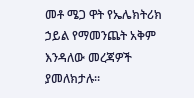መቶ ሜጋ ዋት የኤሌክትሪክ ኃይል የማመንጨት አቅም እንዳለው መረጃዎች ያመለክታሉ።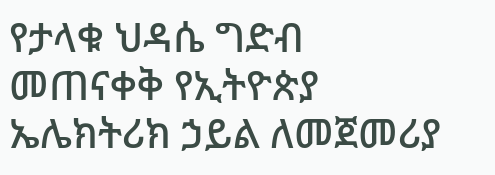የታላቁ ህዳሴ ግድብ መጠናቀቅ የኢትዮጵያ ኤሌክትሪክ ኃይል ለመጀመሪያ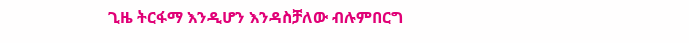ጊዜ ትርፋማ እንዲሆን እንዳስቻለው ብሉምበርግ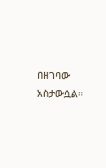በዘገባው አስታውሷል።